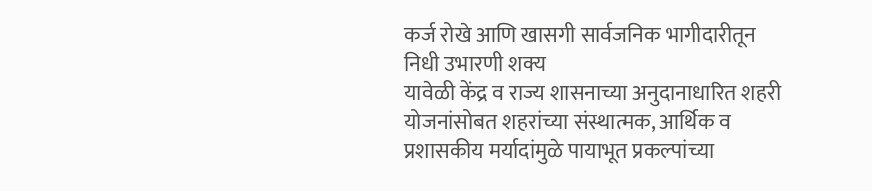कर्ज रोखे आणि खासगी सार्वजनिक भागीदारीतून निधी उभारणी शक्य
यावेळी केंद्र व राज्य शासनाच्या अनुदानाधारित शहरी योजनांसोबत शहरांच्या संस्थात्मक, आर्थिक व प्रशासकीय मर्यादांमुळे पायाभूत प्रकल्पांच्या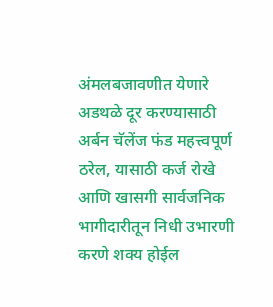अंमलबजावणीत येणारे अडथळे दूर करण्यासाठी अर्बन चॅलेंज फंड महत्त्वपूर्ण ठरेल, यासाठी कर्ज रोखे आणि खासगी सार्वजनिक भागीदारीतून निधी उभारणी करणे शक्य होईल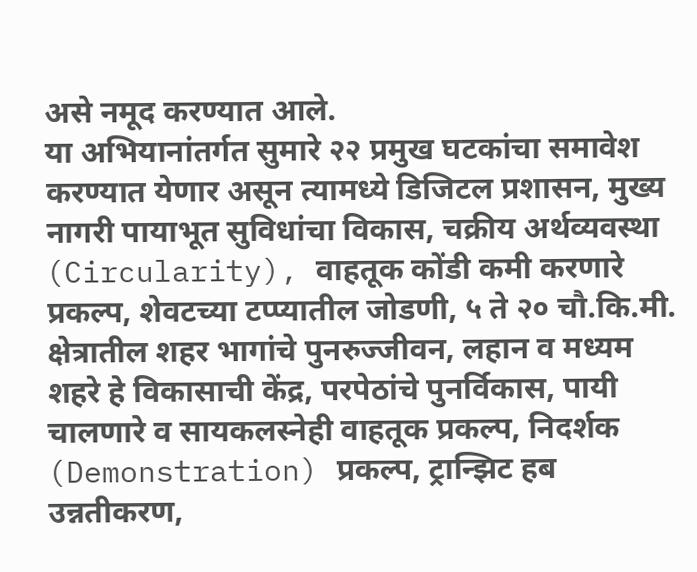असे नमूद करण्यात आले.
या अभियानांतर्गत सुमारे २२ प्रमुख घटकांचा समावेश करण्यात येणार असून त्यामध्ये डिजिटल प्रशासन, मुख्य नागरी पायाभूत सुविधांचा विकास, चक्रीय अर्थव्यवस्था (Circularity), वाहतूक कोंडी कमी करणारे प्रकल्प, शेवटच्या टप्प्यातील जोडणी, ५ ते २० चौ.कि.मी. क्षेत्रातील शहर भागांचे पुनरुज्जीवन, लहान व मध्यम शहरे हे विकासाची केंद्र, परपेठांचे पुनर्विकास, पायी चालणारे व सायकलस्नेही वाहतूक प्रकल्प, निदर्शक (Demonstration) प्रकल्प, ट्रान्झिट हब उन्नतीकरण,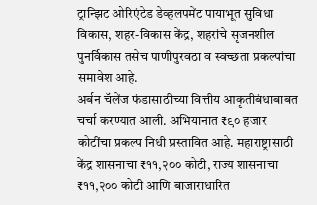ट्रान्झिट ओरिएंटेड डेव्हलपमेंट पायाभूत सुविधा विकास, शहर-विकास केंद्र, शहरांचे सृजनशील पुनर्विकास तसेच पाणीपुरवठा व स्वच्छता प्रकल्पांचा समावेश आहे.
अर्बन चॅलेंज फंडासाठीच्या वित्तीय आकृतीबंधाबाबत चर्चा करण्यात आली. अभियानात ₹९० हजार कोटींचा प्रकल्प निधी प्रस्तावित आहे. महाराष्ट्रासाठी केंद्र शासनाचा ₹११,२०० कोटी, राज्य शासनाचा ₹११,२०० कोटी आणि बाजाराधारित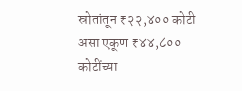स्रोतांतून ₹२२,४०० कोटी असा एकूण ₹४४,८०० कोटींच्या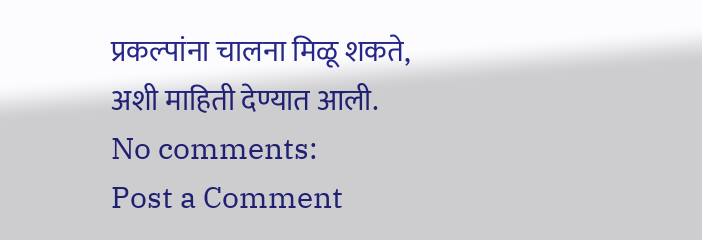प्रकल्पांना चालना मिळू शकते, अशी माहिती देण्यात आली.
No comments:
Post a Comment